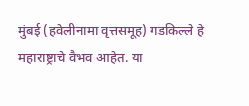मुंबई (हवेलीनामा वृत्तसमूह) गडकिल्ले हे महाराष्ट्राचे वैभव आहेत. या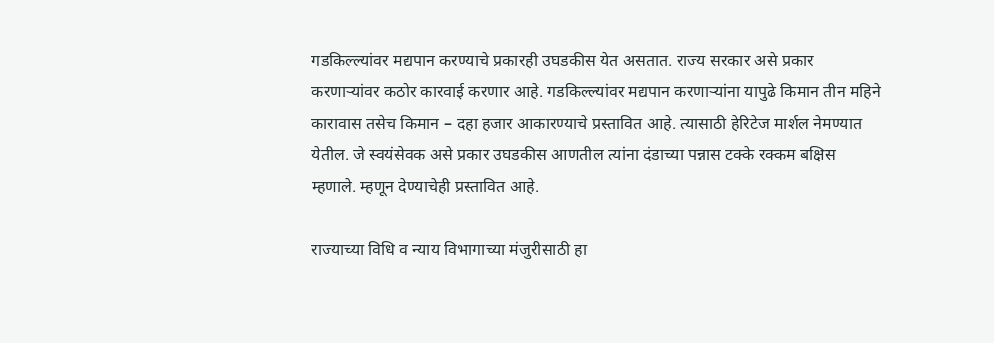गडकिल्ल्यांवर मद्यपान करण्याचे प्रकारही उघडकीस येत असतात. राज्य सरकार असे प्रकार करणाऱ्यांवर कठोर कारवाई करणार आहे. गडकिल्ल्यांवर मद्यपान करणाऱ्यांना यापुढे किमान तीन महिने कारावास तसेच किमान – दहा हजार आकारण्याचे प्रस्तावित आहे. त्यासाठी हेरिटेज मार्शल नेमण्यात येतील. जे स्वयंसेवक असे प्रकार उघडकीस आणतील त्यांना दंडाच्या पन्नास टक्के रक्कम बक्षिस म्हणाले. म्हणून देण्याचेही प्रस्तावित आहे.

राज्याच्या विधि व न्याय विभागाच्या मंजुरीसाठी हा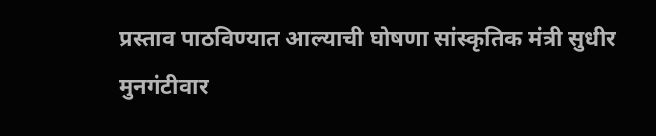प्रस्ताव पाठविण्यात आल्याची घोषणा सांस्कृतिक मंत्री सुधीर मुनगंटीवार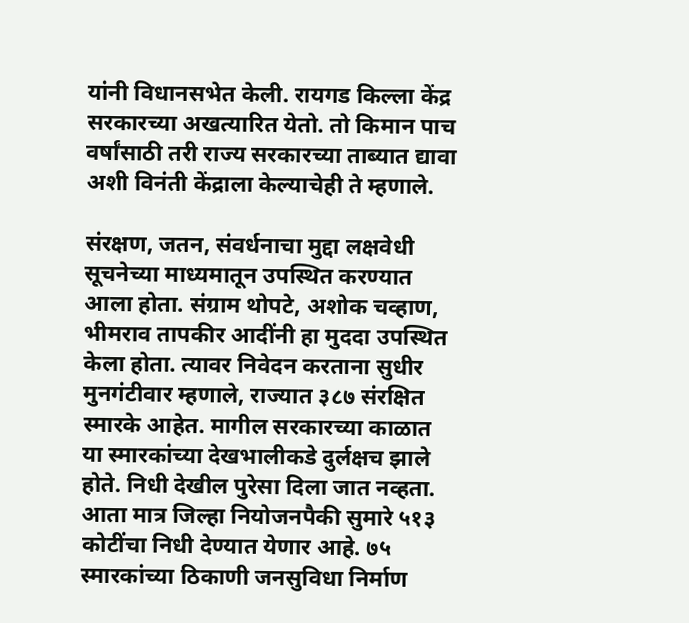यांनी विधानसभेत केली. रायगड किल्ला केंद्र सरकारच्या अखत्यारित येतो. तो किमान पाच वर्षांसाठी तरी राज्य सरकारच्या ताब्यात द्यावा अशी विनंती केंद्राला केल्याचेही ते म्हणाले.

संरक्षण, जतन, संवर्धनाचा मुद्दा लक्षवेधी सूचनेच्या माध्यमातून उपस्थित करण्यात आला होता. संग्राम थोपटे, अशोक चव्हाण, भीमराव तापकीर आदींनी हा मुददा उपस्थित केला होता. त्यावर निवेदन करताना सुधीर मुनगंटीवार म्हणाले, राज्यात ३८७ संरक्षित स्मारके आहेत. मागील सरकारच्या काळात या स्मारकांच्या देखभालीकडे दुर्लक्षच झाले होते. निधी देखील पुरेसा दिला जात नव्हता. आता मात्र जिल्हा नियोजनपैकी सुमारे ५१३ कोटींचा निधी देण्यात येणार आहे. ७५ स्मारकांच्या ठिकाणी जनसुविधा निर्माण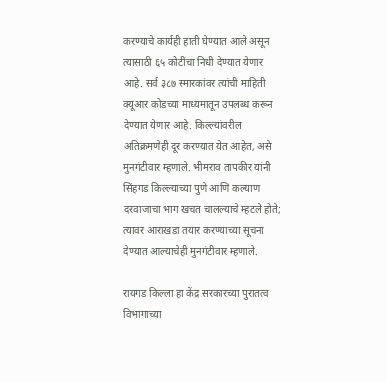करण्याचे कार्यही हाती घेण्यात आले असून त्यासाठी ६५ कोटींचा निधी देण्यात येणार आहे. सर्व ३८७ स्मारकांवर त्यांची माहिती क्यूआर कोडच्या माध्यमातून उपलब्ध करून देण्यात येणार आहे. किल्ल्यांवरील अतिक्रमणेही दूर करण्यात येत आहेत, असे मुनगंटीवार म्हणाले. भीमराव तापकीर यांनी सिंहगड किल्ल्याच्या पुणे आणि कल्याण दरवाजाचा भाग खचत चालल्याचे म्हटले होते; त्यावर आराखडा तयार करण्याच्या सूचना देण्यात आल्याचेही मुनगंटीवार म्हणाले.

रायगड किल्ला हा केंद्र सरकारच्या पुरातत्व विभागाच्या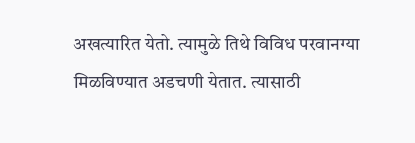अखत्यारित येतो. त्यामुळे तिथे विविध परवानग्या मिळविण्यात अडचणी येतात. त्यासाठी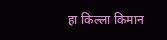हा किल्ला किमान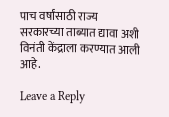पाच वर्षांसाठी राज्य सरकारच्या ताब्यात द्यावा अशी विनंती केंद्राला करण्यात आली आहे.

Leave a Reply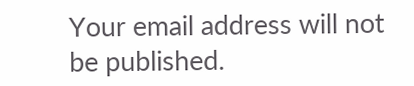Your email address will not be published.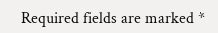Required fields are marked *